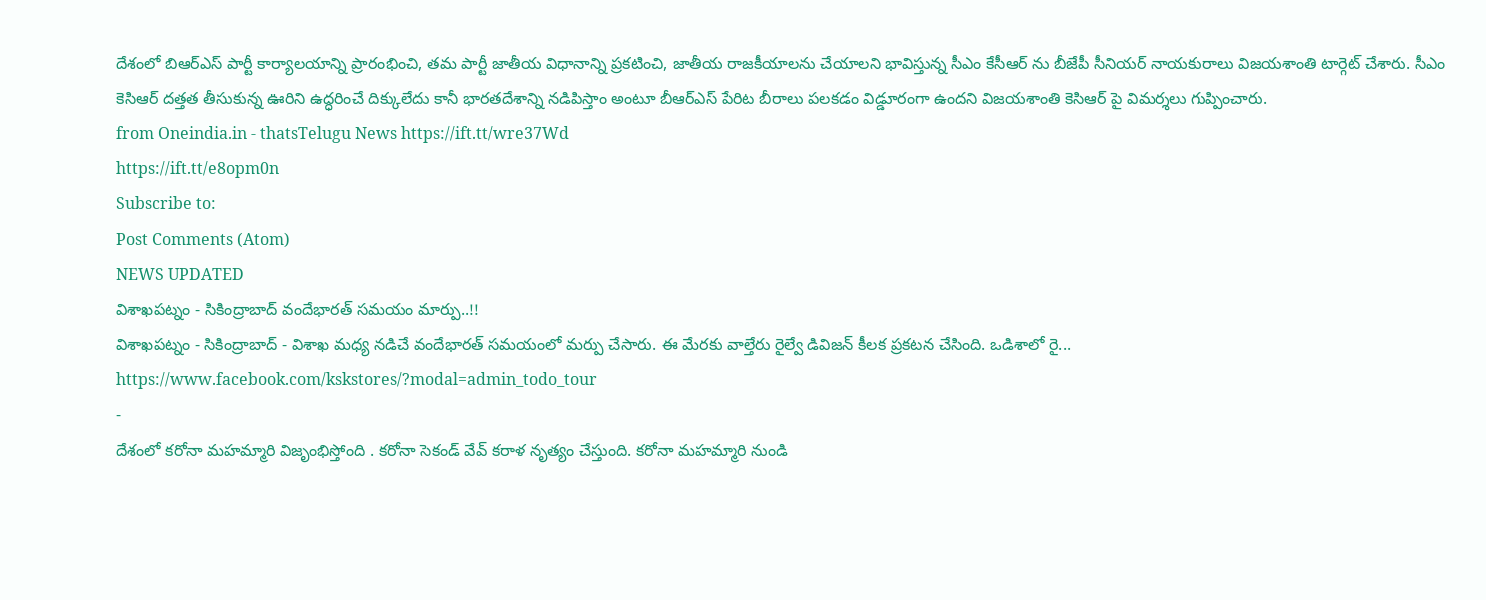దేశంలో బిఆర్ఎస్ పార్టీ కార్యాలయాన్ని ప్రారంభించి, తమ పార్టీ జాతీయ విధానాన్ని ప్రకటించి, జాతీయ రాజకీయాలను చేయాలని భావిస్తున్న సీఎం కేసీఆర్ ను బీజేపీ సీనియర్ నాయకురాలు విజయశాంతి టార్గెట్ చేశారు. సీఎం కెసిఆర్ దత్తత తీసుకున్న ఊరిని ఉద్ధరించే దిక్కులేదు కానీ భారతదేశాన్ని నడిపిస్తాం అంటూ బీఆర్ఎస్ పేరిట బీరాలు పలకడం విడ్డూరంగా ఉందని విజయశాంతి కెసిఆర్ పై విమర్శలు గుప్పించారు.
from Oneindia.in - thatsTelugu News https://ift.tt/wre37Wd
https://ift.tt/e8opm0n
Subscribe to:
Post Comments (Atom)
NEWS UPDATED
విశాఖపట్నం - సికింద్రాబాద్ వందేభారత్ సమయం మార్పు..!!
విశాఖపట్నం - సికింద్రాబాద్ - విశాఖ మధ్య నడిచే వందేభారత్ సమయంలో మర్పు చేసారు. ఈ మేరకు వాల్తేరు రైల్వే డివిజన్ కీలక ప్రకటన చేసింది. ఒడిశాలో రై...
https://www.facebook.com/kskstores/?modal=admin_todo_tour
-
దేశంలో కరోనా మహమ్మారి విజృంభిస్తోంది . కరోనా సెకండ్ వేవ్ కరాళ నృత్యం చేస్తుంది. కరోనా మహమ్మారి నుండి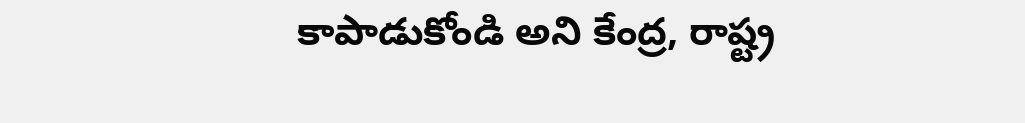కాపాడుకోండి అని కేంద్ర, రాష్ట్ర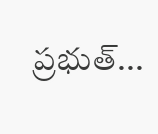ప్రభుత్...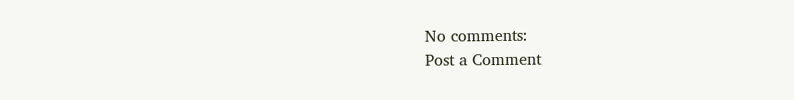No comments:
Post a Comment